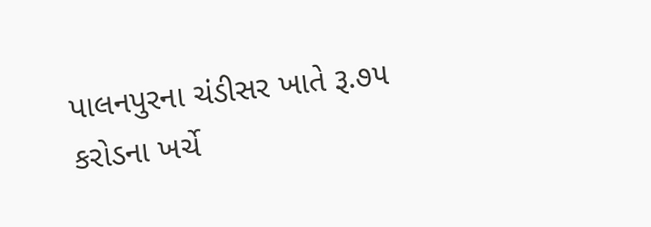પાલનપુરના ચંડીસર ખાતે રૂ.૭૫ કરોડના ખર્ચે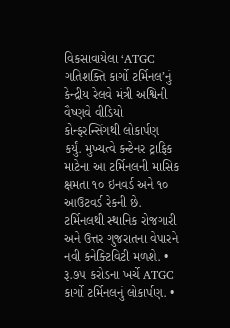વિકસાવાયેલા ‘ATGC ગતિશક્તિ કાર્ગો ટર્મિનલ’નું કેન્દ્રીય રેલવે મંત્રી અશ્વિની વૈષ્ણવે વીડિયો કોન્ફરન્સિંગથી લોકાર્પણ કર્યું. મુખ્યત્વે કન્ટેનર ટ્રાફિક માટેના આ ટર્મિનલની માસિક ક્ષમતા ૧૦ ઇનવર્ડ અને ૧૦ આઉટવર્ડ રેકની છે. ટર્મિનલથી સ્થાનિક રોજગારી અને ઉત્તર ગુજરાતના વેપારને નવી કનેક્ટિવિટી મળશે. • રૂ.૭૫ કરોડના ખર્ચે ATGC કાર્ગો ટર્મિનલનું લોકાર્પણ. •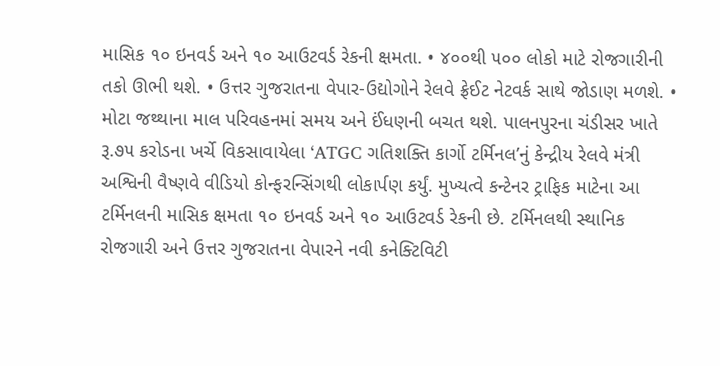માસિક ૧૦ ઇનવર્ડ અને ૧૦ આઉટવર્ડ રેકની ક્ષમતા. • ૪૦૦થી ૫૦૦ લોકો માટે રોજગારીની તકો ઊભી થશે. • ઉત્તર ગુજરાતના વેપાર-ઉદ્યોગોને રેલવે ફ્રેઈટ નેટવર્ક સાથે જોડાણ મળશે. • મોટા જથ્થાના માલ પરિવહનમાં સમય અને ઈંધણની બચત થશે. પાલનપુરના ચંડીસર ખાતે રૂ.૭૫ કરોડના ખર્ચે વિકસાવાયેલા ‘ATGC ગતિશક્તિ કાર્ગો ટર્મિનલ’નું કેન્દ્રીય રેલવે મંત્રી અશ્વિની વૈષ્ણવે વીડિયો કોન્ફરન્સિંગથી લોકાર્પણ કર્યું. મુખ્યત્વે કન્ટેનર ટ્રાફિક માટેના આ ટર્મિનલની માસિક ક્ષમતા ૧૦ ઇનવર્ડ અને ૧૦ આઉટવર્ડ રેકની છે. ટર્મિનલથી સ્થાનિક રોજગારી અને ઉત્તર ગુજરાતના વેપારને નવી કનેક્ટિવિટી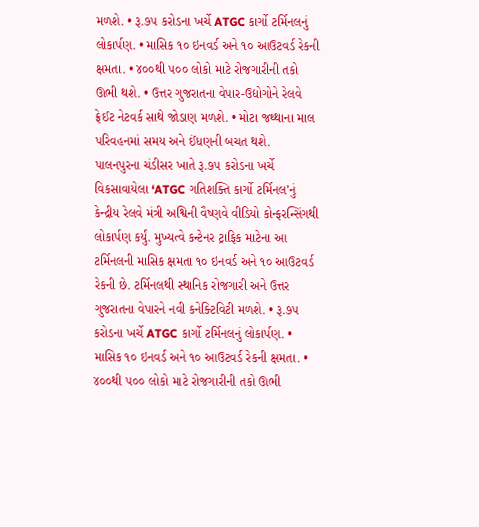મળશે. • રૂ.૭૫ કરોડના ખર્ચે ATGC કાર્ગો ટર્મિનલનું લોકાર્પણ. • માસિક ૧૦ ઇનવર્ડ અને ૧૦ આઉટવર્ડ રેકની ક્ષમતા. • ૪૦૦થી ૫૦૦ લોકો માટે રોજગારીની તકો ઊભી થશે. • ઉત્તર ગુજરાતના વેપાર-ઉદ્યોગોને રેલવે ફ્રેઈટ નેટવર્ક સાથે જોડાણ મળશે. • મોટા જથ્થાના માલ પરિવહનમાં સમય અને ઈંધણની બચત થશે.
પાલનપુરના ચંડીસર ખાતે રૂ.૭૫ કરોડના ખર્ચે વિકસાવાયેલા ‘ATGC ગતિશક્તિ કાર્ગો ટર્મિનલ’નું કેન્દ્રીય રેલવે મંત્રી અશ્વિની વૈષ્ણવે વીડિયો કોન્ફરન્સિંગથી લોકાર્પણ કર્યું. મુખ્યત્વે કન્ટેનર ટ્રાફિક માટેના આ ટર્મિનલની માસિક ક્ષમતા ૧૦ ઇનવર્ડ અને ૧૦ આઉટવર્ડ રેકની છે. ટર્મિનલથી સ્થાનિક રોજગારી અને ઉત્તર ગુજરાતના વેપારને નવી કનેક્ટિવિટી મળશે. • રૂ.૭૫ કરોડના ખર્ચે ATGC કાર્ગો ટર્મિનલનું લોકાર્પણ. • માસિક ૧૦ ઇનવર્ડ અને ૧૦ આઉટવર્ડ રેકની ક્ષમતા. • ૪૦૦થી ૫૦૦ લોકો માટે રોજગારીની તકો ઊભી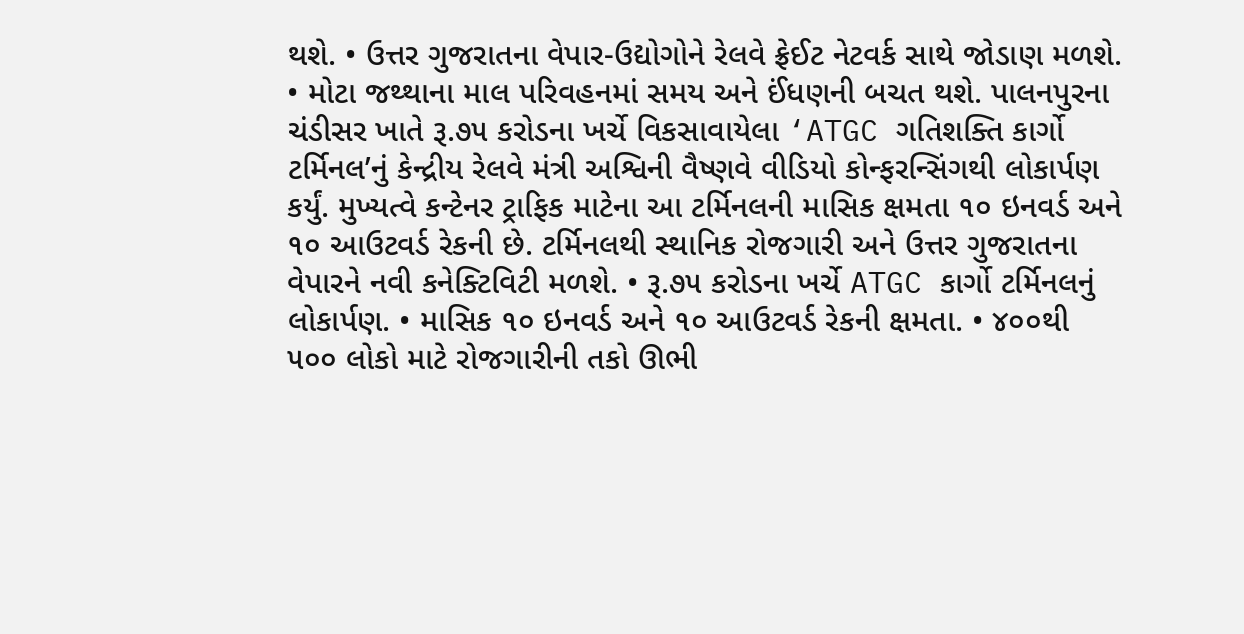થશે. • ઉત્તર ગુજરાતના વેપાર-ઉદ્યોગોને રેલવે ફ્રેઈટ નેટવર્ક સાથે જોડાણ મળશે. • મોટા જથ્થાના માલ પરિવહનમાં સમય અને ઈંધણની બચત થશે. પાલનપુરના ચંડીસર ખાતે રૂ.૭૫ કરોડના ખર્ચે વિકસાવાયેલા ‘ATGC ગતિશક્તિ કાર્ગો ટર્મિનલ’નું કેન્દ્રીય રેલવે મંત્રી અશ્વિની વૈષ્ણવે વીડિયો કોન્ફરન્સિંગથી લોકાર્પણ કર્યું. મુખ્યત્વે કન્ટેનર ટ્રાફિક માટેના આ ટર્મિનલની માસિક ક્ષમતા ૧૦ ઇનવર્ડ અને ૧૦ આઉટવર્ડ રેકની છે. ટર્મિનલથી સ્થાનિક રોજગારી અને ઉત્તર ગુજરાતના વેપારને નવી કનેક્ટિવિટી મળશે. • રૂ.૭૫ કરોડના ખર્ચે ATGC કાર્ગો ટર્મિનલનું લોકાર્પણ. • માસિક ૧૦ ઇનવર્ડ અને ૧૦ આઉટવર્ડ રેકની ક્ષમતા. • ૪૦૦થી ૫૦૦ લોકો માટે રોજગારીની તકો ઊભી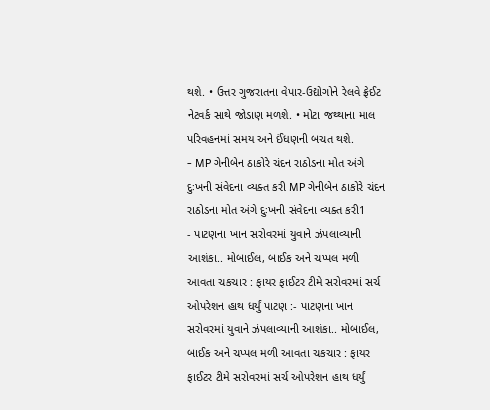થશે. • ઉત્તર ગુજરાતના વેપાર-ઉદ્યોગોને રેલવે ફ્રેઈટ નેટવર્ક સાથે જોડાણ મળશે. • મોટા જથ્થાના માલ પરિવહનમાં સમય અને ઈંધણની બચત થશે.
- MP ગેનીબેન ઠાકોરે ચંદન રાઠોડના મોત અંગે દુઃખની સંવેદના વ્યક્ત કરી MP ગેનીબેન ઠાકોરે ચંદન રાઠોડના મોત અંગે દુઃખની સંવેદના વ્યક્ત કરી1
- પાટણના ખાન સરોવરમાં યુવાને ઝંપલાવ્યાની આશંકા.. મોબાઈલ, બાઈક અને ચપ્પલ મળી આવતા ચકચાર : ફાયર ફાઈટર ટીમે સરોવરમાં સર્ચ ઓપરેશન હાથ ધર્યું પાટણ :- પાટણના ખાન સરોવરમાં યુવાને ઝંપલાવ્યાની આશંકા.. મોબાઈલ, બાઈક અને ચપ્પલ મળી આવતા ચકચાર : ફાયર ફાઈટર ટીમે સરોવરમાં સર્ચ ઓપરેશન હાથ ધર્યું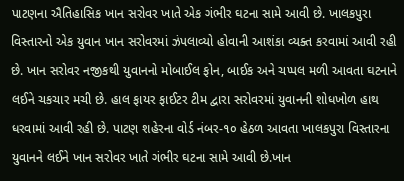પાટણના ઐતિહાસિક ખાન સરોવર ખાતે એક ગંભીર ઘટના સામે આવી છે. ખાલકપુરા વિસ્તારનો એક યુવાન ખાન સરોવરમાં ઝંપલાવ્યો હોવાની આશંકા વ્યક્ત કરવામાં આવી રહી છે. ખાન સરોવર નજીકથી યુવાનનો મોબાઈલ ફોન, બાઈક અને ચપ્પલ મળી આવતા ઘટનાને લઈને ચકચાર મચી છે. હાલ ફાયર ફાઈટર ટીમ દ્વારા સરોવરમાં યુવાનની શોધખોળ હાથ ધરવામાં આવી રહી છે. પાટણ શહેરના વોર્ડ નંબર-૧૦ હેઠળ આવતા ખાલકપુરા વિસ્તારના યુવાનને લઈને ખાન સરોવર ખાતે ગંભીર ઘટના સામે આવી છે.ખાન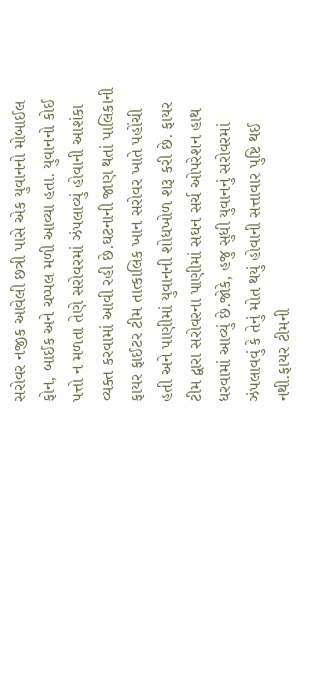સરોવર નજીક આવેલી છત્રી પાસે એક યુવાનનો મોબાઈલ ફોન, બાઈક અને ચપ્પલ મળી આવ્યા હતા. યુવાનનો કોઈ પત્તો ન મળતા તેણે સરોવરમાં ઝંપલાવ્યું હોવાની આશંકા વ્યક્ત કરવામાં આવી રહી છે.ઘટનાની જાણ થતાં પાલિકાની ફાયર ફાઈટર ટીમ તાત્કાલિક ખાન સરોવર ખાતે પહોંચી હતી અને પાણીમાં યુવાનની શોધખોળ શરૂ કરી છે. ફાયર ટીમ દ્વારા સરોવરના પાણીમાં સઘન સર્ચ ઓપરેશન હાથ ધરવામાં આવ્યું છે.જોકે, હજુ સુધી યુવાનનું સરોવરમાં ઝંપલાવવું કે તેનું મોત થયું હોવાની સત્તાવાર પુષ્ટિ થઈ નથી.ફાયર ટીમની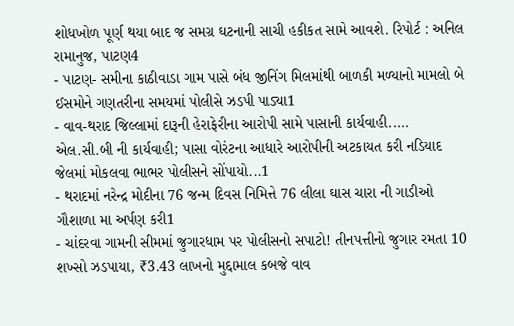શોધખોળ પૂર્ણ થયા બાદ જ સમગ્ર ઘટનાની સાચી હકીકત સામે આવશે. રિપોર્ટ : અનિલ રામાનુજ, પાટણ4
- પાટણ- સમીના કાઠીવાડા ગામ પાસે બંધ જીનિંગ મિલમાંથી બાળકી મળ્યાનો મામલો બે ઈસમોને ગણતરીના સમયમાં પોલીસે ઝડપી પાડ્યા1
- વાવ-થરાદ જિલ્લામાં દારૂની હેરાફેરીના આરોપી સામે પાસાની કાર્યવાહી..... એલ.સી.બી ની કાર્યવાહી; પાસા વોરંટના આધારે આરોપીની અટકાયત કરી નડિયાદ જેલમાં મોકલવા ભાભર પોલીસને સોંપાયો...1
- થરાદમાં નરેન્દ્ર મોદીના 76 જન્મ દિવસ નિમિત્તે 76 લીલા ઘાસ ચારા ની ગાડીઓ ગૌશાળા મા અર્પણ કરી1
- ચાંદરવા ગામની સીમમાં જુગારધામ પર પોલીસનો સપાટો! તીનપત્તીનો જુગાર રમતા 10 શખ્સો ઝડપાયા, ₹3.43 લાખનો મુદ્દામાલ કબજે વાવ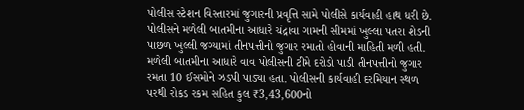પોલીસ સ્ટેશન વિસ્તારમાં જુગારની પ્રવૃત્તિ સામે પોલીસે કાર્યવાહી હાથ ધરી છે. પોલીસને મળેલી બાતમીના આધારે ચંદ્રાવા ગામની સીમમાં ખુલ્લા પતરા શેડની પાછળ ખુલ્લી જગ્યામાં તીનપત્તીનો જુગાર રમાતો હોવાની માહિતી મળી હતી. મળેલી બાતમીના આધારે વાવ પોલીસની ટીમે દરોડો પાડી તીનપત્તીનો જુગાર રમતા 10 ઈસમોને ઝડપી પાડ્યા હતા. પોલીસની કાર્યવાહી દરમિયાન સ્થળ પરથી રોકડ રકમ સહિત કુલ ₹3,43,600નો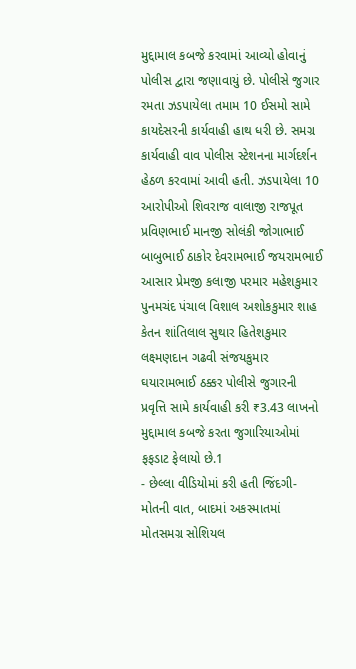મુદ્દામાલ કબજે કરવામાં આવ્યો હોવાનું પોલીસ દ્વારા જણાવાયું છે. પોલીસે જુગાર રમતા ઝડપાયેલા તમામ 10 ઈસમો સામે કાયદેસરની કાર્યવાહી હાથ ધરી છે. સમગ્ર કાર્યવાહી વાવ પોલીસ સ્ટેશનના માર્ગદર્શન હેઠળ કરવામાં આવી હતી. ઝડપાયેલા 10 આરોપીઓ શિવરાજ વાલાજી રાજપૂત પ્રવિણભાઈ માનજી સોલંકી જોગાભાઈ બાબુભાઈ ઠાકોર દેવરામભાઈ જયરામભાઈ આસાર પ્રેમજી કલાજી પરમાર મહેશકુમાર પુનમચંદ પંચાલ વિશાલ અશોકકુમાર શાહ કેતન શાંતિલાલ સુથાર હિતેશકુમાર લક્ષ્મણદાન ગઢવી સંજયકુમાર ઘયારામભાઈ ઠક્કર પોલીસે જુગારની પ્રવૃત્તિ સામે કાર્યવાહી કરી ₹3.43 લાખનો મુદ્દામાલ કબજે કરતા જુગારિયાઓમાં ફફડાટ ફેલાયો છે.1
- છેલ્લા વીડિયોમાં કરી હતી જિંદગી-મોતની વાત, બાદમાં અકસ્માતમાં મોતસમગ્ર સોશિયલ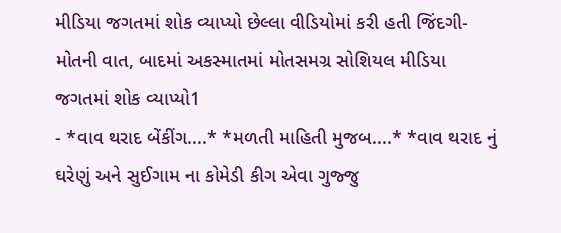મીડિયા જગતમાં શોક વ્યાપ્યો છેલ્લા વીડિયોમાં કરી હતી જિંદગી-મોતની વાત, બાદમાં અકસ્માતમાં મોતસમગ્ર સોશિયલ મીડિયા જગતમાં શોક વ્યાપ્યો1
- *વાવ થરાદ બેંકીંગ....* *મળતી માહિતી મુજબ....* *વાવ થરાદ નું ઘરેણું અને સુઈગામ ના કોમેડી કીગ એવા ગુજ્જુ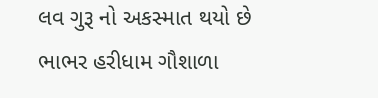લવ ગુરૂ નો અકસ્માત થયો છે ભાભર હરીધામ ગૌશાળા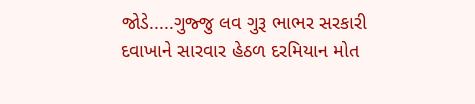જોડે.....ગુજ્જુ લવ ગુરૂ ભાભર સરકારી દવાખાને સારવાર હેઠળ દરમિયાન મોત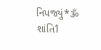નિપજ્યું*ૐ શાંતિ1